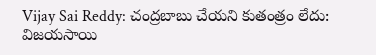Vijay Sai Reddy: చంద్రబాబు చేయని కుతంత్రం లేదు: విజయసాయి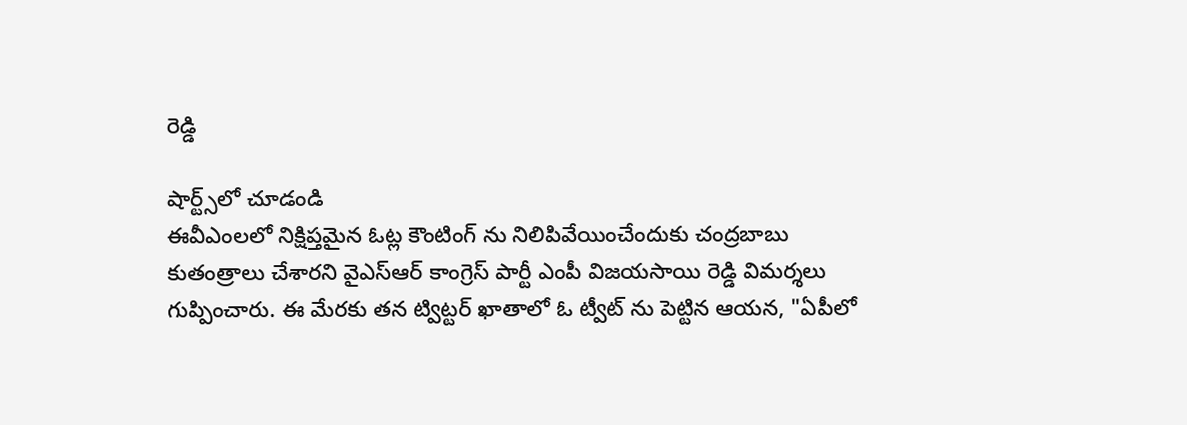రెడ్డి

షార్ట్స్‌లో చూడండి
ఈవీఎంలలో నిక్షిప్తమైన ఓట్ల కౌంటింగ్ ను నిలిపివేయించేందుకు చంద్రబాబు కుతంత్రాలు చేశారని వైఎస్ఆర్ కాంగ్రెస్ పార్టీ ఎంపీ విజయసాయి రెడ్డి విమర్శలు గుప్పించారు. ఈ మేరకు తన ట్విట్టర్ ఖాతాలో ఓ ట్వీట్ ను పెట్టిన ఆయన, "ఏపీలో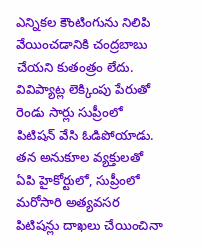ఎన్నికల కౌంటింగును నిలిపి వేయించడానికి చంద్రబాబు చేయని కుతంత్రం లేదు. వివిప్యాట్ల లెక్కింపు పేరుతో రెండు సార్లు సుప్రీంలో పిటిషన్ వేసి ఓడిపోయాడు. తన అనుకూల వ్యక్తులతో ఏపి హైకోర్టులో, సుప్రీంలో మరోసారి అత్యవసర పిటిషన్లు దాఖలు చేయించినా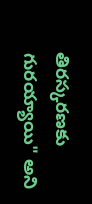తిరస్కరణకు గురయ్యాయి" అని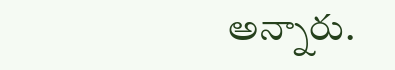అన్నారు.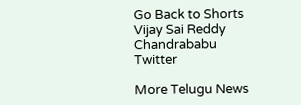Go Back to Shorts
Vijay Sai Reddy
Chandrababu
Twitter

More Telugu News